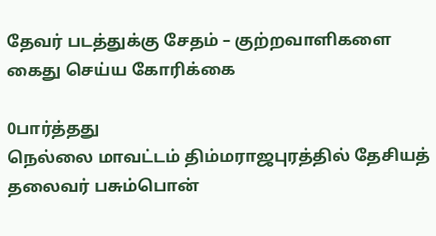தேவர் படத்துக்கு சேதம் – குற்றவாளிகளை கைது செய்ய கோரிக்கை

0பார்த்தது
நெல்லை மாவட்டம் திம்மராஜபுரத்தில் தேசியத் தலைவர் பசும்பொன்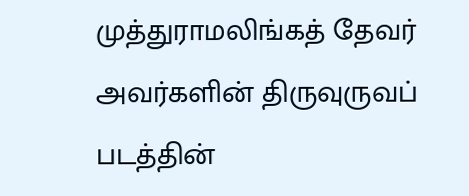முத்துராமலிங்கத் தேவர் அவர்களின் திருவுருவப் படத்தின்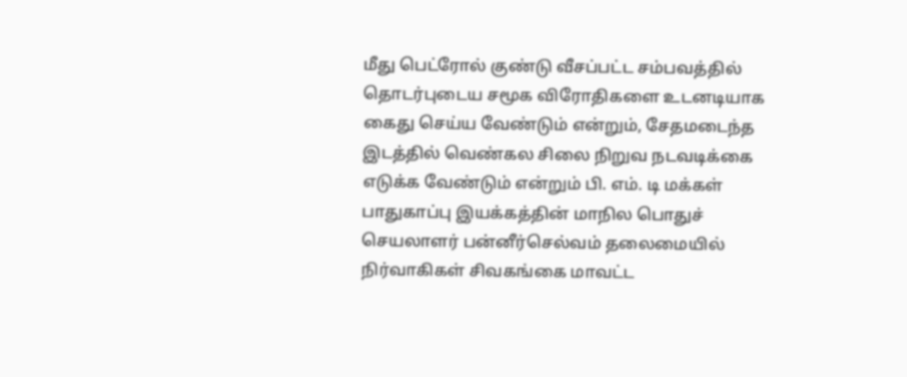மீது பெட்ரோல் குண்டு வீசப்பட்ட சம்பவத்தில் தொடர்புடைய சமூக விரோதிகளை உடனடியாக கைது செய்ய வேண்டும் என்றும், சேதமடைந்த இடத்தில் வெண்கல சிலை நிறுவ நடவடிக்கை எடுக்க வேண்டும் என்றும் பி. எம். டி மக்கள் பாதுகாப்பு இயக்கத்தின் மாநில பொதுச் செயலாளர் பன்னீர்செல்வம் தலைமையில் நிர்வாகிகள் சிவகங்கை மாவட்ட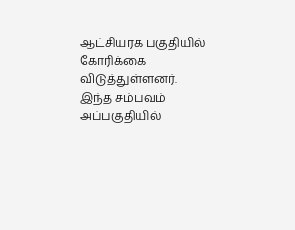ஆட்சியரக பகுதியில் கோரிக்கை விடுத்துள்ளனர். இந்த சம்பவம் அப்பகுதியில்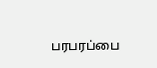பரபரப்பை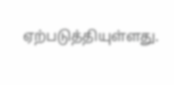ஏற்படுத்தியுள்ளது.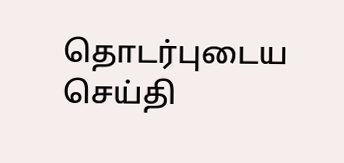தொடர்புடைய செய்தி